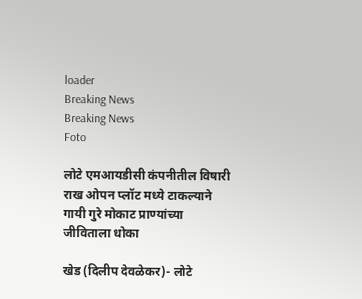loader
Breaking News
Breaking News
Foto

लोटे एमआयडीसी कंपनीतील विषारी राख ओपन प्लॉट मध्ये टाकल्याने गायी गुरे मोकाट प्राण्यांच्या जीविताला धोका

खेड (दिलीप देवळेकर)- लोटे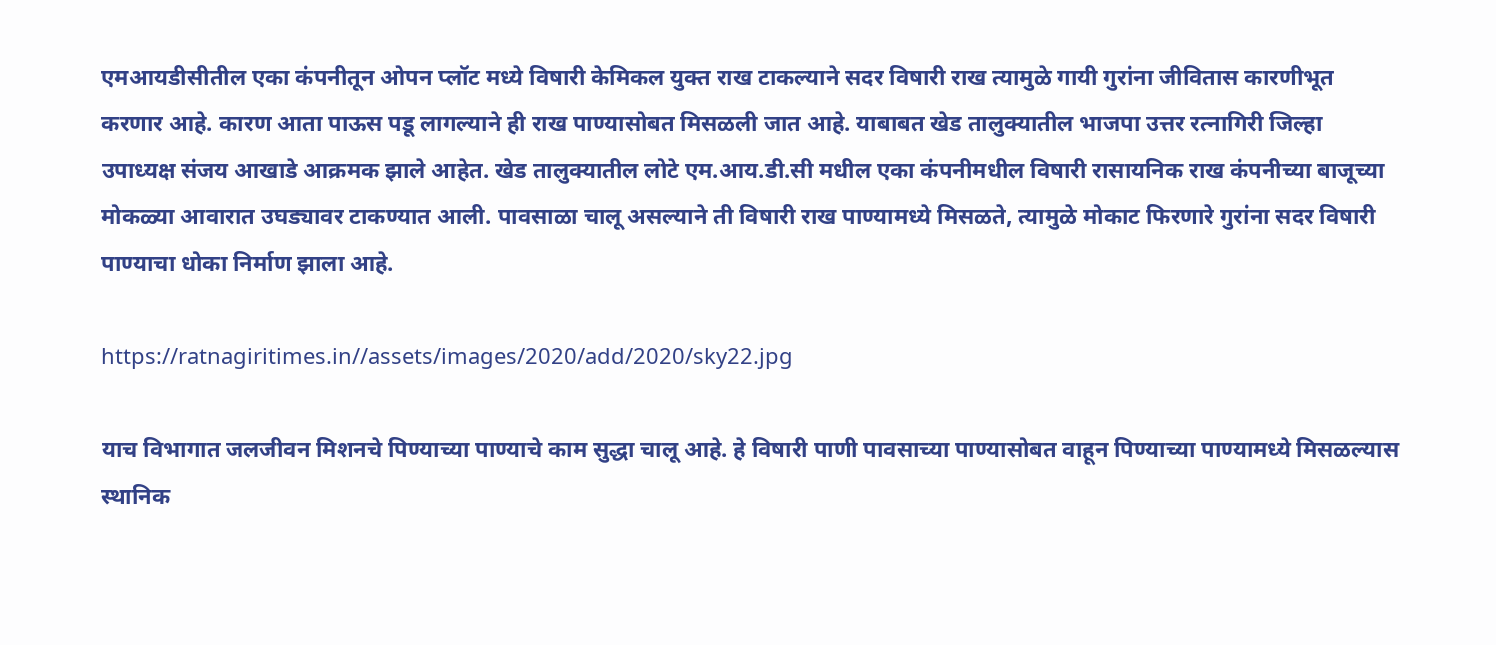एमआयडीसीतील एका कंपनीतून ओपन प्लॉट मध्ये विषारी केमिकल युक्त राख टाकल्याने सदर विषारी राख त्यामुळे गायी गुरांना जीवितास कारणीभूत करणार आहे. कारण आता पाऊस पडू लागल्याने ही राख पाण्यासोबत मिसळली जात आहे. याबाबत खेड तालुक्यातील भाजपा उत्तर रत्नागिरी जिल्हा उपाध्यक्ष संजय आखाडे आक्रमक झाले आहेत. खेड तालुक्यातील लोटे एम.आय.डी.सी मधील एका कंपनीमधील विषारी रासायनिक राख कंपनीच्या बाजूच्या मोकळ्या आवारात उघड्यावर टाकण्यात आली. पावसाळा चालू असल्याने ती विषारी राख पाण्यामध्ये मिसळते, त्यामुळे मोकाट फिरणारे गुरांना सदर विषारी पाण्याचा धोका निर्माण झाला आहे.

https://ratnagiritimes.in//assets/images/2020/add/2020/sky22.jpg

याच विभागात जलजीवन मिशनचे पिण्याच्या पाण्याचे काम सुद्धा चालू आहे. हे विषारी पाणी पावसाच्या पाण्यासोबत वाहून पिण्याच्या पाण्यामध्ये मिसळल्यास स्थानिक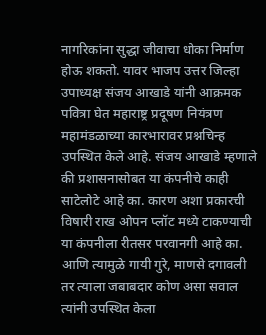नागरिकांना सुद्धा जीवाचा धोका निर्माण होऊ शकतो. यावर भाजप उत्तर जिल्हा उपाध्यक्ष संजय आखाडे यांनी आक्रमक पवित्रा घेत महाराष्ट्र प्रदूषण नियंत्रण महामंडळाच्या कारभारावर प्रश्नचिन्ह उपस्थित केले आहे. संजय आखाडे म्हणाले की प्रशासनासोबत या कंपनीचे काही साटेलोटे आहे का. कारण अशा प्रकारची विषारी राख ओपन प्लॉट मध्ये टाकण्याची या कंपनीला रीतसर परवानगी आहे का. आणि त्यामुळे गायी गुरे, माणसे दगावली तर त्याला जबाबदार कोण असा सवाल त्यांनी उपस्थित केला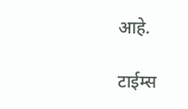आहे.

टाईम्स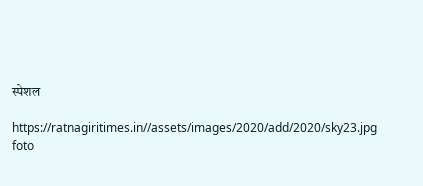स्पेशल

https://ratnagiritimes.in//assets/images/2020/add/2020/sky23.jpg
foto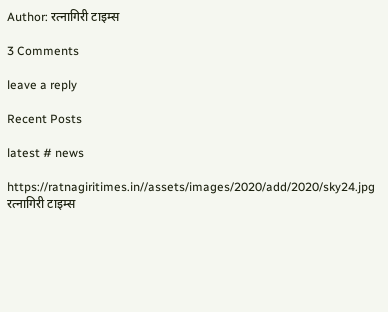Author: रत्नागिरी टाइम्स

3 Comments

leave a reply

Recent Posts

latest # news

https://ratnagiritimes.in//assets/images/2020/add/2020/sky24.jpg
रत्नागिरी टाइम्स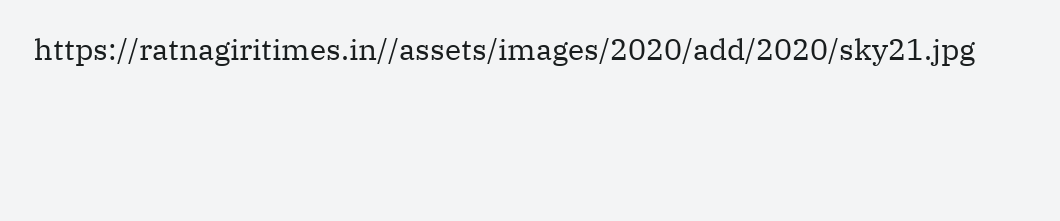https://ratnagiritimes.in//assets/images/2020/add/2020/sky21.jpg